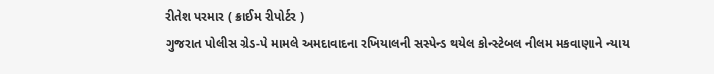રીતેશ પરમાર ( ક્રાઈમ રીપોર્ટર )
ગુજરાત પોલીસ ગ્રેડ-પે મામલે અમદાવાદના રખિયાલની સસ્પેન્ડ થયેલ કોન્સ્ટેબલ નીલમ મકવાણાને ન્યાય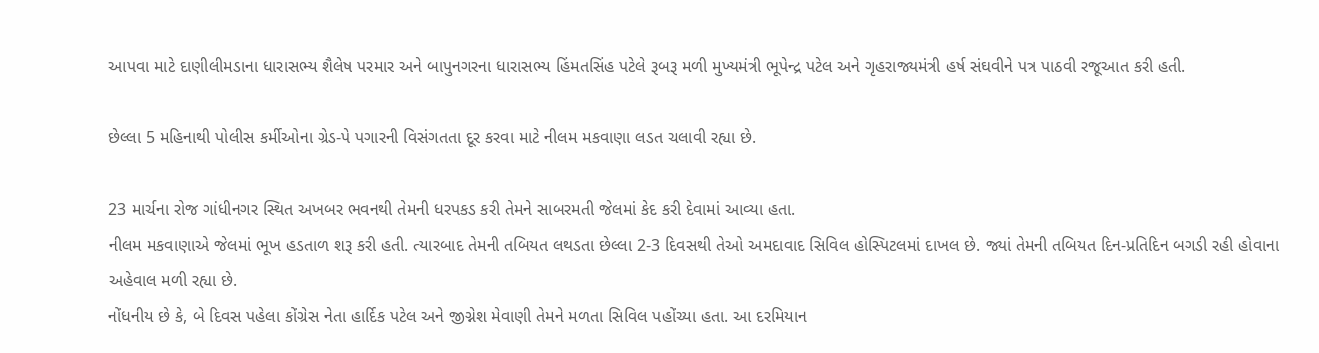આપવા માટે દાણીલીમડાના ધારાસભ્ય શૈલેષ પરમાર અને બાપુનગરના ધારાસભ્ય હિંમતસિંહ પટેલે રૂબરૂ મળી મુખ્યમંત્રી ભૂપેન્દ્ર પટેલ અને ગૃહરાજ્યમંત્રી હર્ષ સંઘવીને પત્ર પાઠવી રજૂઆત કરી હતી.

છેલ્લા 5 મહિનાથી પોલીસ કર્મીઓના ગ્રેડ-પે પગારની વિસંગતતા દૂર કરવા માટે નીલમ મકવાણા લડત ચલાવી રહ્યા છે.

23 માર્ચના રોજ ગાંધીનગર સ્થિત અખબર ભવનથી તેમની ધરપકડ કરી તેમને સાબરમતી જેલમાં કેદ કરી દેવામાં આવ્યા હતા.
નીલમ મકવાણાએ જેલમાં ભૂખ હડતાળ શરૂ કરી હતી. ત્યારબાદ તેમની તબિયત લથડતા છેલ્લા 2-3 દિવસથી તેઓ અમદાવાદ સિવિલ હોસ્પિટલમાં દાખલ છે. જ્યાં તેમની તબિયત દિન-પ્રતિદિન બગડી રહી હોવાના અહેવાલ મળી રહ્યા છે.
નોંધનીય છે કે, બે દિવસ પહેલા કોંગ્રેસ નેતા હાર્દિક પટેલ અને જીગ્નેશ મેવાણી તેમને મળતા સિવિલ પહોંચ્યા હતા. આ દરમિયાન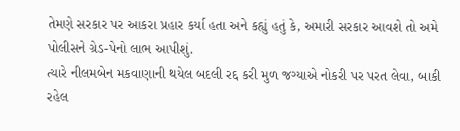તેમણે સરકાર પર આકરા પ્રહાર કર્યા હતા અને કહ્યું હતું કે, અમારી સરકાર આવશે તો અમે પોલીસને ગ્રેડ-પેનો લાભ આપીશું.
ત્યારે નીલમબેન મકવાણાની થયેલ બદલી રદ્દ કરી મુળ જગ્યાએ નોકરી પર પરત લેવા, બાકી રહેલ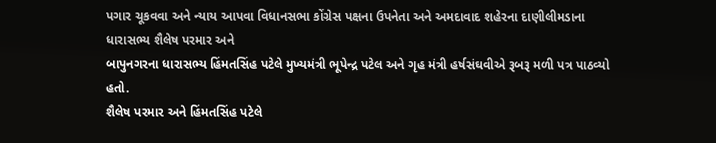પગાર ચૂકવવા અને ન્યાય આપવા વિધાનસભા કોંગ્રેસ પક્ષના ઉપનેતા અને અમદાવાદ શહેરના દાણીલીમડાના ધારાસભ્ય શૈલેષ પરમાર અને
બાપુનગરના ધારાસભ્ય હિંમતસિંહ પટેલે મુખ્યમંત્રી ભૂપેન્દ્ર પટેલ અને ગૃહ મંત્રી હર્ષસંઘવીએ રૂબરૂ મળી પત્ર પાઠવ્યો હતો.
શૈલેષ પરમાર અને હિંમતસિંહ પટેલે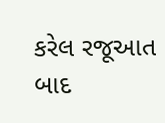કરેલ રજૂઆત બાદ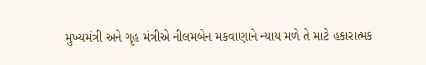મુખ્યમંત્રી અને ગૃહ મંત્રીએ નીલમબેન મકવાણાને ન્યાય મળે તે માટે હકારાત્મક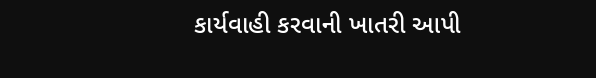કાર્યવાહી કરવાની ખાતરી આપી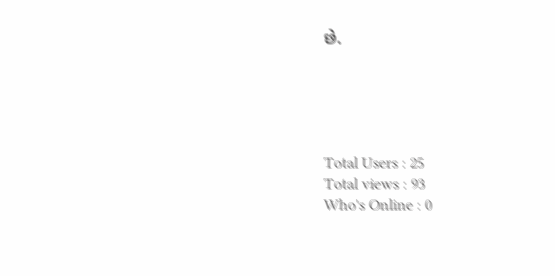છે.





Total Users : 25
Total views : 93
Who's Online : 0